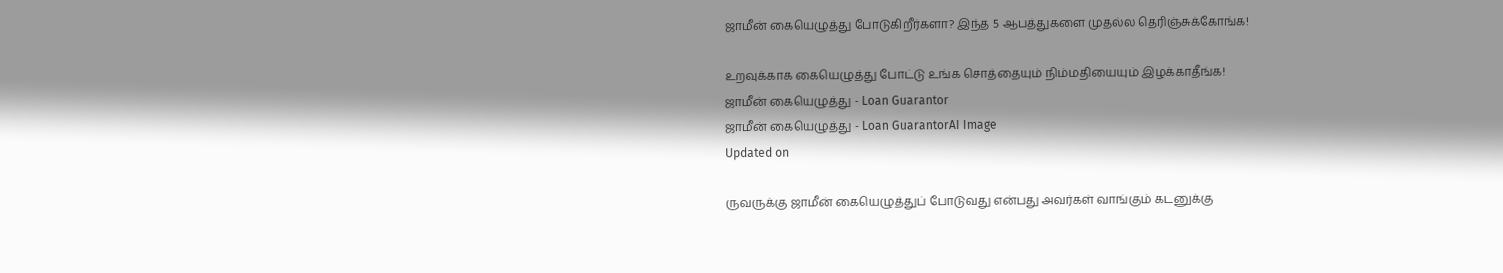ஜாமீன் கையெழுத்து போடுகிறீர்களா? இந்த 5 ஆபத்துகளை முதல்ல தெரிஞ்சுக்கோங்க!

உறவுக்காக கையெழுத்து போட்டு உங்க சொத்தையும் நிம்மதியையும் இழக்காதீங்க!
ஜாமீன் கையெழுத்து - Loan Guarantor
ஜாமீன் கையெழுத்து - Loan GuarantorAI Image
Updated on

ருவருக்கு ஜாமீன் கையெழுத்துப் போடுவது என்பது அவர்கள் வாங்கும் கடனுக்கு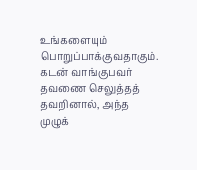உங்களையும் பொறுப்பாக்குவதாகும். கடன் வாங்குபவர் தவணை செலுத்தத் தவறினால், அந்த முழுக்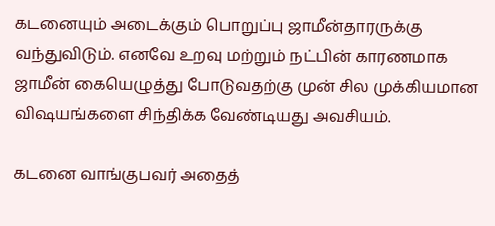கடனையும் அடைக்கும் பொறுப்பு ஜாமீன்தாரருக்கு வந்துவிடும். எனவே உறவு மற்றும் நட்பின் காரணமாக ஜாமீன் கையெழுத்து போடுவதற்கு முன் சில முக்கியமான விஷயங்களை சிந்திக்க வேண்டியது அவசியம்.

கடனை வாங்குபவர் அதைத்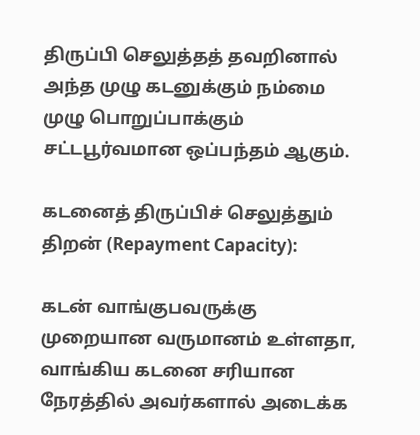திருப்பி செலுத்தத் தவறினால் அந்த முழு கடனுக்கும் நம்மை முழு பொறுப்பாக்கும் சட்டபூர்வமான ஒப்பந்தம் ஆகும்.

கடனைத் திருப்பிச் செலுத்தும் திறன் (Repayment Capacity):

கடன் வாங்குபவருக்கு முறையான வருமானம் உள்ளதா, வாங்கிய கடனை சரியான நேரத்தில் அவர்களால் அடைக்க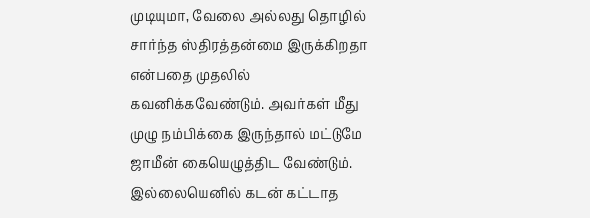முடியுமா, வேலை அல்லது தொழில் சார்ந்த ஸ்திரத்தன்மை இருக்கிறதா என்பதை முதலில் கவனிக்கவேண்டும். அவர்கள் மீது முழு நம்பிக்கை இருந்தால் மட்டுமே ஜாமீன் கையெழுத்திட வேண்டும். இல்லையெனில் கடன் கட்டாத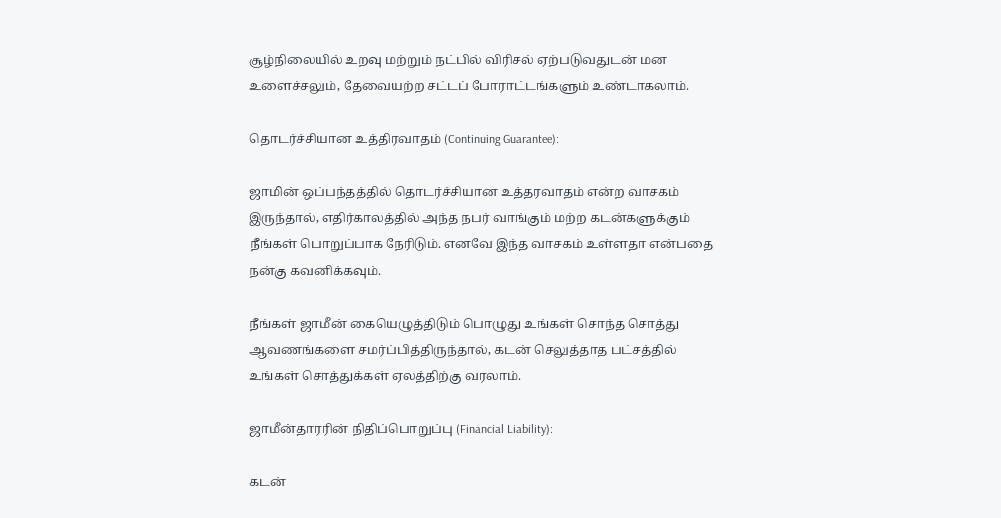சூழ்நிலையில் உறவு மற்றும் நட்பில் விரிசல் ஏற்படுவதுடன் மன உளைச்சலும், தேவையற்ற சட்டப் போராட்டங்களும் உண்டாகலாம்.

தொடர்ச்சியான உத்திரவாதம் (Continuing Guarantee):

ஜாமின் ஒப்பந்தத்தில் தொடர்ச்சியான உத்தரவாதம் என்ற வாசகம் இருந்தால், எதிர்காலத்தில் அந்த நபர் வாங்கும் மற்ற கடன்களுக்கும் நீங்கள் பொறுப்பாக நேரிடும். எனவே இந்த வாசகம் உள்ளதா என்பதை நன்கு கவனிக்கவும்.

நீங்கள் ஜாமீன் கையெழுத்திடும் பொழுது உங்கள் சொந்த சொத்து ஆவணங்களை சமர்ப்பித்திருந்தால், கடன் செலுத்தாத பட்சத்தில் உங்கள் சொத்துக்கள் ஏலத்திற்கு வரலாம்.

ஜாமீன்தாரரின் நிதிப்பொறுப்பு (Financial Liability):

கடன்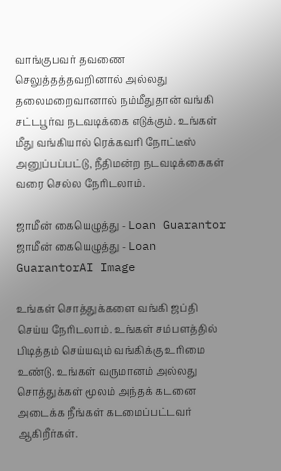வாங்குபவர் தவணை செலுத்தத்தவறினால் அல்லது தலைமறைவானால் நம்மீதுதான் வங்கி சட்டபூர்வ நடவடிக்கை எடுக்கும். உங்கள் மீது வங்கியால் ரெக்கவரி நோட்டீஸ் அனுப்பப்பட்டு, நீதிமன்ற நடவடிக்கைகள் வரை செல்ல நேரிடலாம்.

ஜாமீன் கையெழுத்து - Loan Guarantor
ஜாமீன் கையெழுத்து - Loan GuarantorAI Image

உங்கள் சொத்துக்களை வங்கி ஜப்தி செய்ய நேரிடலாம். உங்கள் சம்பளத்தில் பிடித்தம் செய்யவும் வங்கிக்கு உரிமை உண்டு. உங்கள் வருமானம் அல்லது சொத்துக்கள் மூலம் அந்தக் கடனை அடைக்க நீங்கள் கடமைப்பட்டவர் ஆகிறீர்கள்.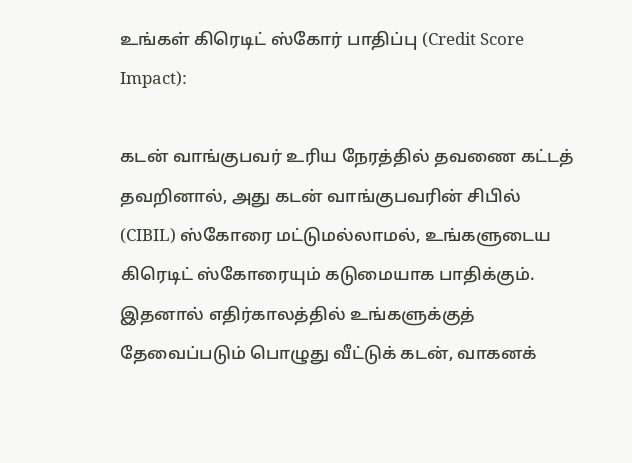உங்கள் கிரெடிட் ஸ்கோர் பாதிப்பு (Credit Score Impact):

கடன் வாங்குபவர் உரிய நேரத்தில் தவணை கட்டத் தவறினால், அது கடன் வாங்குபவரின் சிபில் (CIBIL) ஸ்கோரை மட்டுமல்லாமல், உங்களுடைய கிரெடிட் ஸ்கோரையும் கடுமையாக பாதிக்கும். இதனால் எதிர்காலத்தில் உங்களுக்குத் தேவைப்படும் பொழுது வீட்டுக் கடன், வாகனக்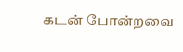கடன் போன்றவை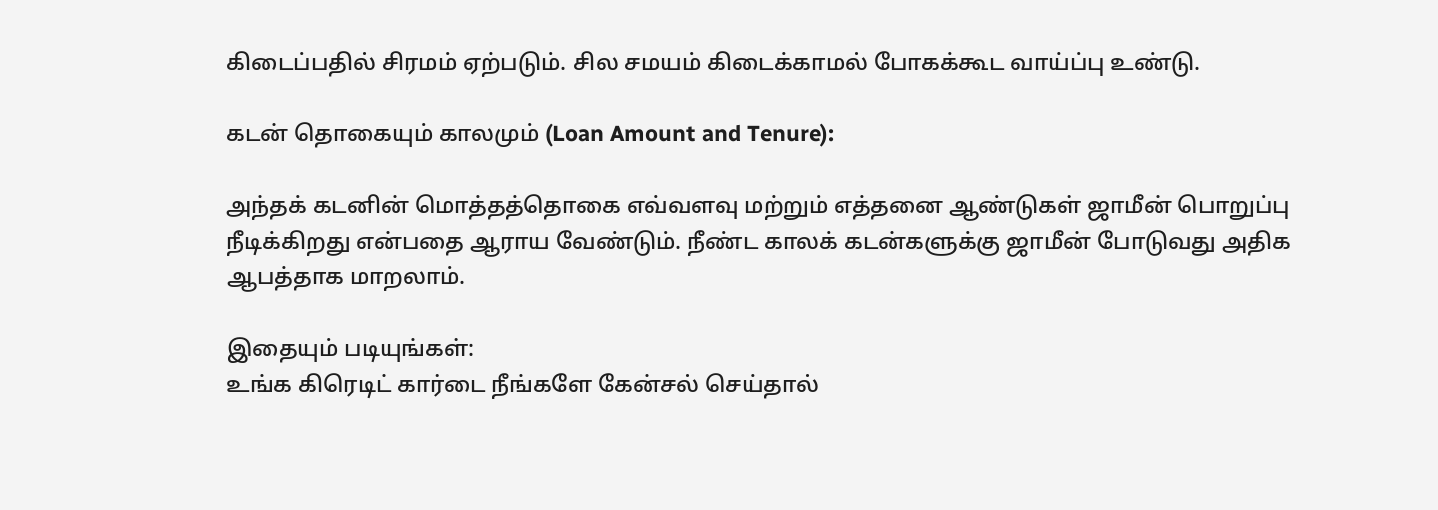கிடைப்பதில் சிரமம் ஏற்படும். சில சமயம் கிடைக்காமல் போகக்கூட வாய்ப்பு உண்டு.

கடன் தொகையும் காலமும் (Loan Amount and Tenure):

அந்தக் கடனின் மொத்தத்தொகை எவ்வளவு மற்றும் எத்தனை ஆண்டுகள் ஜாமீன் பொறுப்பு நீடிக்கிறது என்பதை ஆராய வேண்டும். நீண்ட காலக் கடன்களுக்கு ஜாமீன் போடுவது அதிக ஆபத்தாக மாறலாம்.

இதையும் படியுங்கள்:
உங்க கிரெடிட் கார்டை நீங்களே கேன்சல் செய்தால்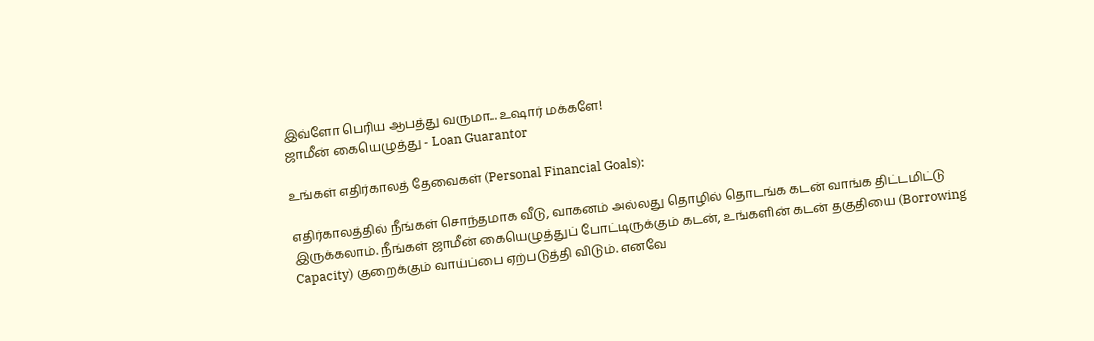இவ்ளோ பெரிய ஆபத்து வருமா... உஷார் மக்களே!
ஜாமீன் கையெழுத்து - Loan Guarantor

உங்கள் எதிர்காலத் தேவைகள் (Personal Financial Goals):

எதிர்காலத்தில் நீங்கள் சொந்தமாக வீடு, வாகனம் அல்லது தொழில் தொடங்க கடன் வாங்க திட்டமிட்டு இருக்கலாம். நீங்கள் ஜாமீன் கையெழுத்துப் போட்டிருக்கும் கடன், உங்களின் கடன் தகுதியை (Borrowing Capacity) குறைக்கும் வாய்ப்பை ஏற்படுத்தி விடும். எனவே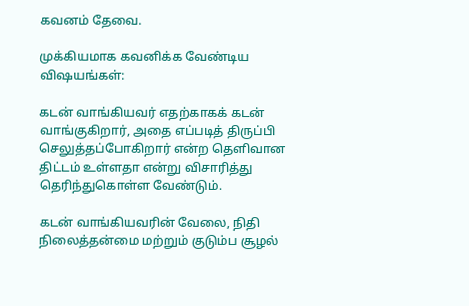கவனம் தேவை.

முக்கியமாக கவனிக்க வேண்டிய விஷயங்கள்:

கடன் வாங்கியவர் எதற்காகக் கடன் வாங்குகிறார், அதை எப்படித் திருப்பி செலுத்தப்போகிறார் என்ற தெளிவான திட்டம் உள்ளதா என்று விசாரித்து தெரிந்துகொள்ள வேண்டும்.

கடன் வாங்கியவரின் வேலை, நிதி நிலைத்தன்மை மற்றும் குடும்ப சூழல்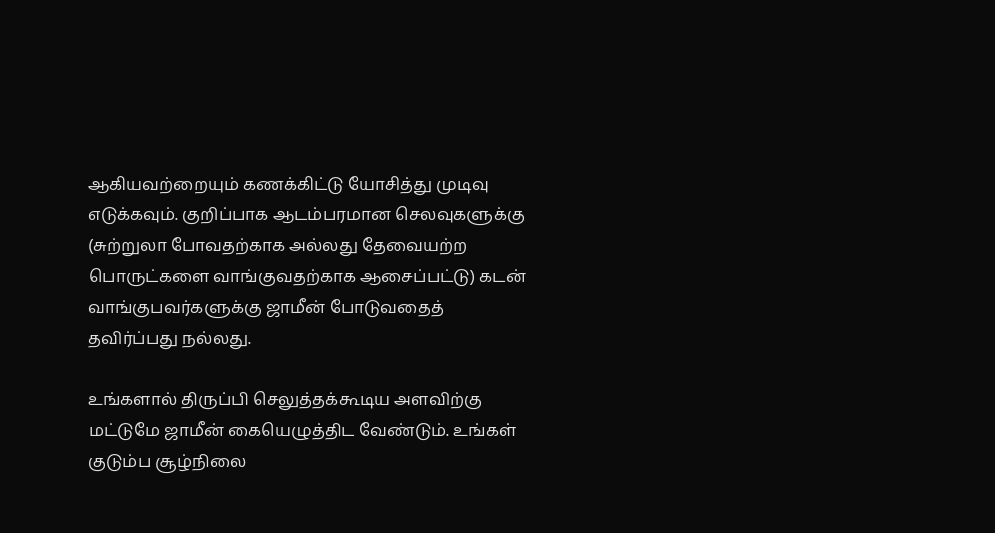ஆகியவற்றையும் கணக்கிட்டு யோசித்து முடிவு எடுக்கவும். குறிப்பாக ஆடம்பரமான செலவுகளுக்கு (சுற்றுலா போவதற்காக அல்லது தேவையற்ற பொருட்களை வாங்குவதற்காக ஆசைப்பட்டு) கடன் வாங்குபவர்களுக்கு ஜாமீன் போடுவதைத் தவிர்ப்பது நல்லது.

உங்களால் திருப்பி செலுத்தக்கூடிய அளவிற்கு மட்டுமே ஜாமீன் கையெழுத்திட வேண்டும். உங்கள் குடும்ப சூழ்நிலை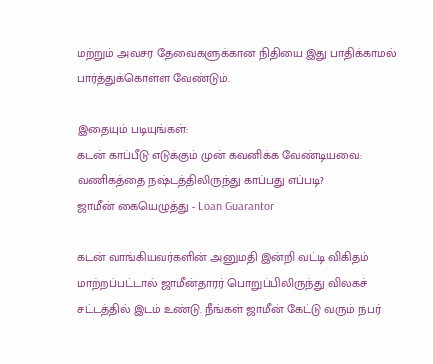மற்றும் அவசர தேவைகளுக்கான நிதியை இது பாதிக்காமல் பார்த்துக்கொள்ள வேண்டும்.

இதையும் படியுங்கள்:
கடன் காப்பீடு எடுக்கும் முன் கவனிக்க வேண்டியவை: வணிகத்தை நஷ்டத்திலிருந்து காப்பது எப்படி?
ஜாமீன் கையெழுத்து - Loan Guarantor

கடன் வாங்கியவர்களின் அனுமதி இன்றி வட்டி விகிதம் மாற்றப்பட்டால் ஜாமீன்தாரர் பொறுப்பிலிருந்து விலகச் சட்டத்தில் இடம் உண்டு. நீங்கள் ஜாமீன் கேட்டு வரும் நபர்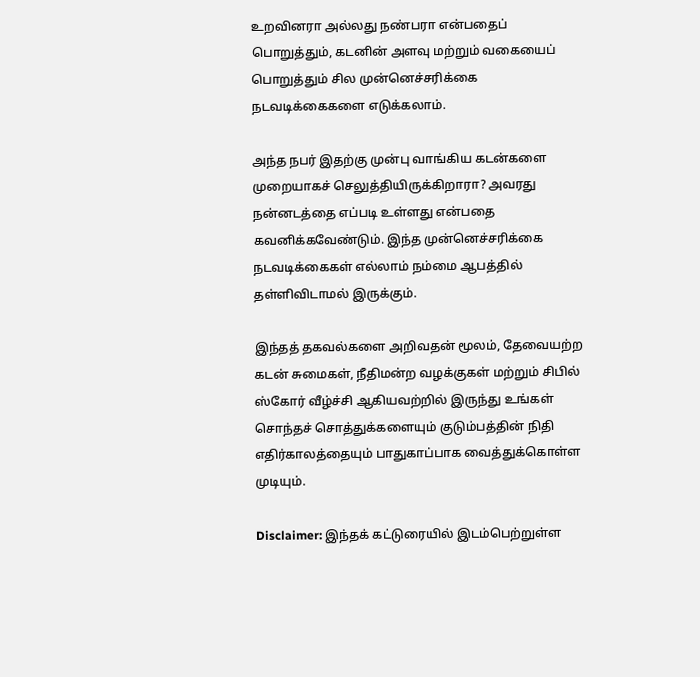உறவினரா அல்லது நண்பரா என்பதைப் பொறுத்தும், கடனின் அளவு மற்றும் வகையைப் பொறுத்தும் சில முன்னெச்சரிக்கை நடவடிக்கைகளை எடுக்கலாம்.

அந்த நபர் இதற்கு முன்பு வாங்கிய கடன்களை முறையாகச் செலுத்தியிருக்கிறாரா? அவரது நன்னடத்தை எப்படி உள்ளது என்பதை கவனிக்கவேண்டும். இந்த முன்னெச்சரிக்கை நடவடிக்கைகள் எல்லாம் நம்மை ஆபத்தில் தள்ளிவிடாமல் இருக்கும்.

இந்தத் தகவல்களை அறிவதன் மூலம், தேவையற்ற கடன் சுமைகள், நீதிமன்ற வழக்குகள் மற்றும் சிபில் ஸ்கோர் வீழ்ச்சி ஆகியவற்றில் இருந்து உங்கள் சொந்தச் சொத்துக்களையும் குடும்பத்தின் நிதி எதிர்காலத்தையும் பாதுகாப்பாக வைத்துக்கொள்ள முடியும்.

Disclaimer: இந்தக் கட்டுரையில் இடம்பெற்றுள்ள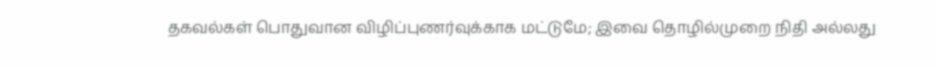தகவல்கள் பொதுவான விழிப்புணர்வுக்காக மட்டுமே; இவை தொழில்முறை நிதி அல்லது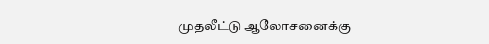முதலீட்டு ஆலோசனைக்கு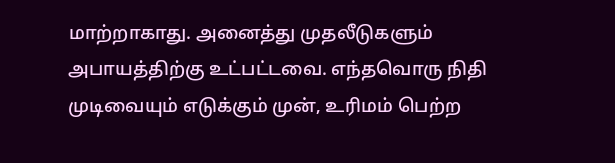மாற்றாகாது. அனைத்து முதலீடுகளும் அபாயத்திற்கு உட்பட்டவை. எந்தவொரு நிதி முடிவையும் எடுக்கும் முன், உரிமம் பெற்ற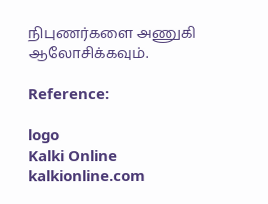நிபுணர்களை அணுகி ஆலோசிக்கவும்.

Reference:

logo
Kalki Online
kalkionline.com